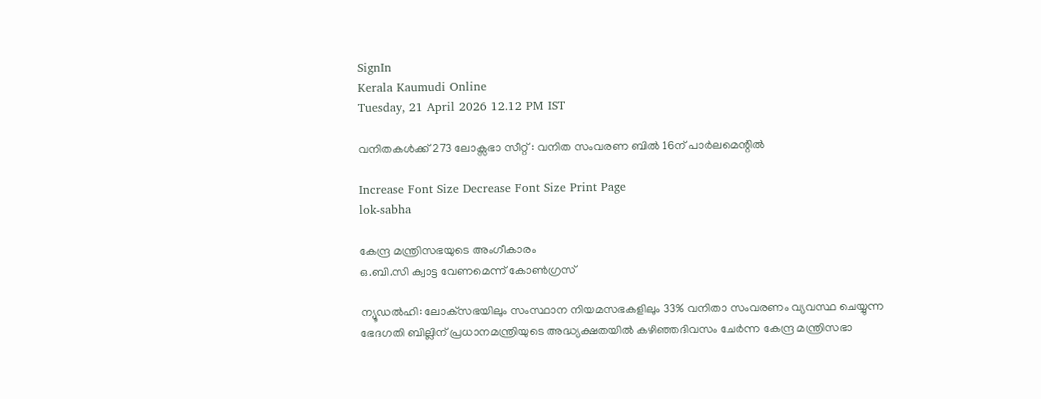SignIn
Kerala Kaumudi Online
Tuesday, 21 April 2026 12.12 PM IST

വനിതകൾക്ക് 273 ലോക്സഭാ സീറ്റ് : വനിത സംവരണ ബിൽ 16ന് പാർലമെന്റിൽ

Increase Font Size Decrease Font Size Print Page
lok-sabha

കേന്ദ്ര മന്ത്രിസഭയുടെ അംഗീകാരം
ഒ.ബി.സി ക്വാട്ട വേണമെന്ന് കോൺഗ്രസ്

ന്യൂഡൽഹി: ലോക്‌സഭയിലും സംസ്ഥാന നിയമസഭകളിലും 33% വനിതാ സംവരണം വ്യവസ്ഥ ചെയ്യുന്ന ഭേദഗതി ബില്ലിന് പ്രധാനമന്ത്രിയുടെ അദ്ധ്യക്ഷതയിൽ കഴിഞ്ഞദിവസം ചേർന്ന കേന്ദ്ര മന്ത്രിസഭാ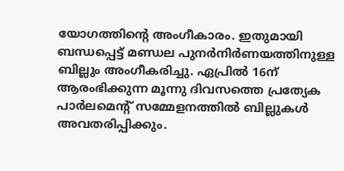യോഗത്തിന്റെ അംഗീകാരം. ഇതുമായി ബന്ധപ്പെട്ട് മണ്ഡല പുനർനിർണയത്തിനുള്ള ബില്ലും അംഗീകരിച്ചു. ഏപ്രിൽ 16ന് ആരംഭിക്കുന്ന മൂന്നു ദിവസത്തെ പ്രത്യേക പാർലമെന്റ് സമ്മേളനത്തിൽ ബില്ലുകൾ അവതരിപ്പിക്കും.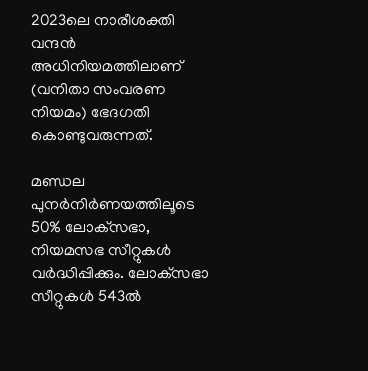2023ലെ നാരീശക്തി വന്ദൻ അധിനിയമത്തിലാണ് (വനിതാ സംവരണ നിയമം) ഭേദഗതി കൊണ്ടുവരുന്നത്.

മണ്ഡല പുനർനിർണയത്തിലൂടെ 50% ലോക്‌സഭാ, നിയമസഭ സീറ്റുകൾ വർ‌ദ്ധിപ്പിക്കും. ലോക്‌സഭാ സീറ്റുകൾ 543ൽ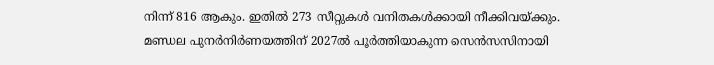നിന്ന് 816 ആകും. ഇതിൽ 273 സീറ്റുകൾ വനിതകൾക്കായി നീക്കിവയ്ക്കും. മണ്ഡല പുനർനിർണയത്തിന് 2027ൽ പൂർത്തിയാകുന്ന സെൻസസിനായി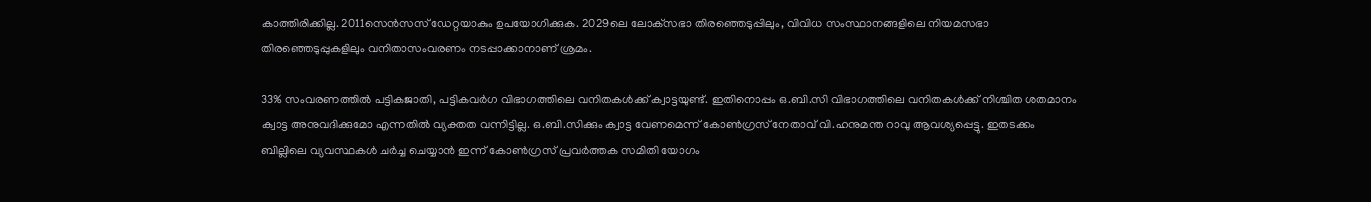കാത്തിരിക്കില്ല. 2011സെൻസസ് ഡേറ്റയാകും ഉപയോഗിക്കുക. 2029ലെ ലോക്‌സഭാ തിരഞ്ഞെടുപ്പിലും, വിവിധ സംസ്ഥാനങ്ങളിലെ നിയമസഭാ തിരഞ്ഞെടുപ്പുകളിലും വനിതാസംവരണം നടപ്പാക്കാനാണ് ശ്രമം.

33% സംവരണത്തിൽ പട്ടികജാതി, പട്ടികവർഗ വിഭാഗത്തിലെ വനിതകൾക്ക് ക്വാട്ടയുണ്ട്. ഇതിനൊപ്പം ഒ.ബി.സി വിഭാഗത്തിലെ വനിതകൾക്ക് നിശ്ചിത ശതമാനം ക്വാട്ട അനുവദിക്കുമോ എന്നതിൽ വ്യക്തത വന്നിട്ടില്ല. ഒ.ബി.സിക്കും ക്വാട്ട വേണമെന്ന് കോൺഗ്രസ് നേതാവ് വി.ഹനുമന്ത റാവു ആവശ്യപ്പെട്ടു. ഇതടക്കം ബില്ലിലെ വ്യവസ്ഥകൾ ചർച്ച ചെയ്യാൻ ഇന്ന് കോൺഗ്രസ് പ്രവർത്തക സമിതി യോഗം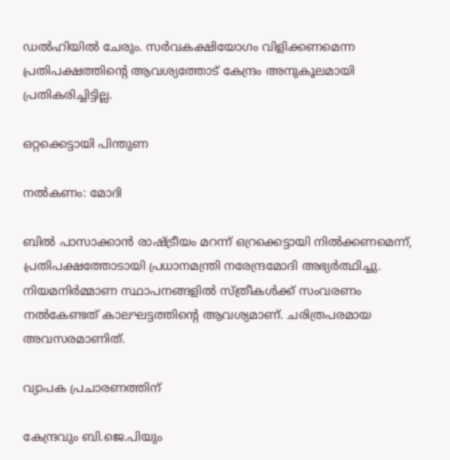ഡൽഹിയിൽ ചേരും. സർവകക്ഷിയോഗം വിളിക്കണമെന്ന പ്രതിപക്ഷത്തിന്റെ ആവശ്യത്തോട് കേന്ദ്രം അനുകൂലമായി പ്രതികരിച്ചിട്ടില്ല.

ഒറ്റക്കെട്ടായി പിന്തുണ

നൽകണം: മോദി

ബിൽ പാസാക്കാൻ രാഷ്ട്രീയം മറന്ന് ഒറ്രക്കെട്ടായി നിൽക്കണമെന്ന്, പ്രതിപക്ഷത്തോടായി പ്രധാനമന്ത്രി നരേന്ദ്രമോദി അഭ്യർത്ഥിച്ചു. നിയമനിർമ്മാണ സ്ഥാപനങ്ങളിൽ സ്ത്രീകൾക്ക് സംവരണം നൽകേണ്ടത് കാലഘട്ടത്തിന്റെ ആവശ്യമാണ്. ചരിത്രപരമായ അവസരമാണിത്.

വ്യാപക പ്രചാരണത്തിന്

കേന്ദ്രവും ബി.ജെ.പിയും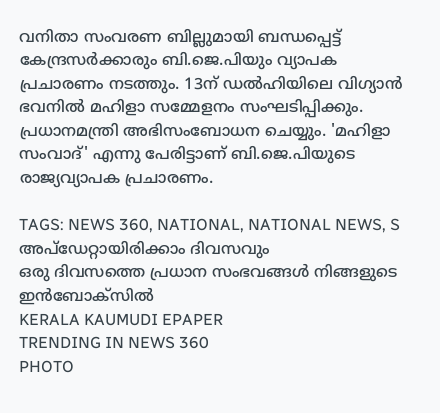വനിതാ സംവരണ ബില്ലുമായി ബന്ധപ്പെട്ട് കേന്ദ്രസർക്കാരും ബി.ജെ.പിയും വ്യാപക പ്രചാരണം നടത്തും. 13ന് ഡൽഹിയിലെ വിഗ്യാൻ ഭവനിൽ മഹിളാ സമ്മേളനം സംഘടിപ്പിക്കും. പ്രധാനമന്ത്രി അഭിസംബോധന ചെയ്യും. 'മഹിളാ സംവാദ്' എന്നു പേരിട്ടാണ് ബി.ജെ.പിയുടെ രാജ്യവ്യാപക പ്രചാരണം.

TAGS: NEWS 360, NATIONAL, NATIONAL NEWS, S
അപ്ഡേറ്റായിരിക്കാം ദിവസവും
ഒരു ദിവസത്തെ പ്രധാന സംഭവങ്ങൾ നിങ്ങളുടെ ഇൻബോക്സിൽ
KERALA KAUMUDI EPAPER
TRENDING IN NEWS 360
PHOTO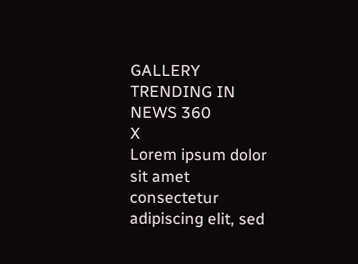GALLERY
TRENDING IN NEWS 360
X
Lorem ipsum dolor sit amet
consectetur adipiscing elit, sed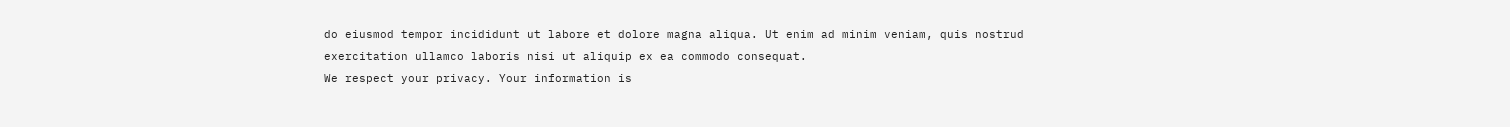do eiusmod tempor incididunt ut labore et dolore magna aliqua. Ut enim ad minim veniam, quis nostrud exercitation ullamco laboris nisi ut aliquip ex ea commodo consequat.
We respect your privacy. Your information is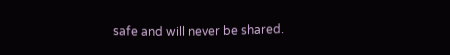safe and will never be shared.